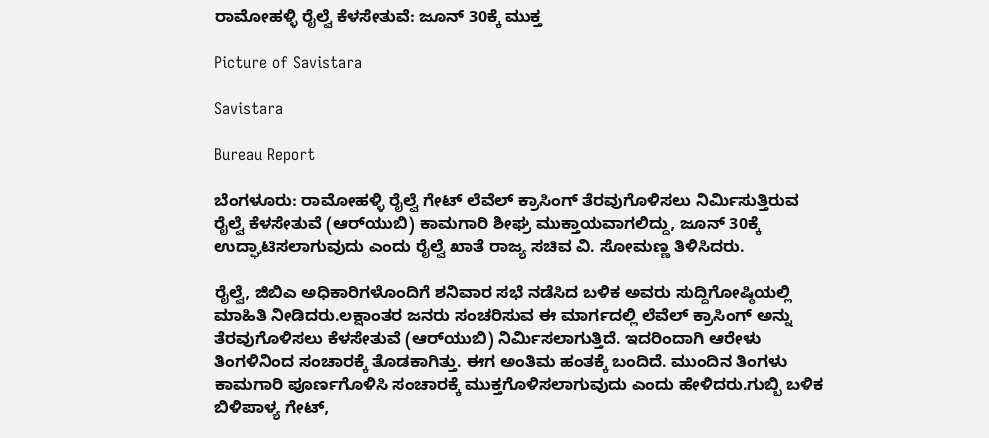ರಾಮೋಹಳ್ಳಿ ರೈಲ್ವೆ ಕೆಳಸೇತುವೆ: ಜೂನ್ 30ಕ್ಕೆ ಮುಕ್ತ

Picture of Savistara

Savistara

Bureau Report

ಬೆಂಗಳೂರು: ರಾಮೋಹಳ್ಳಿ ರೈಲ್ವೆ ಗೇಟ್ ಲೆವೆಲ್ ಕ್ರಾಸಿಂಗ್ ತೆರವುಗೊಳಿಸಲು ನಿರ್ಮಿಸುತ್ತಿರುವ ರೈಲ್ವೆ ಕೆಳಸೇತುವೆ (ಆರ್‌ಯುಬಿ) ಕಾಮಗಾರಿ ಶೀಘ್ರ ಮುಕ್ತಾಯವಾಗಲಿದ್ದು, ಜೂನ್ 30ಕ್ಕೆ ಉದ್ಘಾಟಿಸಲಾಗುವುದು ಎಂದು ರೈಲ್ವೆ ಖಾತೆ ರಾಜ್ಯ ಸಚಿವ ವಿ. ಸೋಮಣ್ಣ ತಿಳಿಸಿದರು.

ರೈಲ್ವೆ, ಜಿಬಿಎ ಅಧಿಕಾರಿಗಳೊಂದಿಗೆ ಶನಿವಾರ ಸಭೆ ನಡೆಸಿದ ಬಳಿಕ ಅವರು ಸುದ್ದಿಗೋಷ್ಠಿಯಲ್ಲಿ ಮಾಹಿತಿ ನೀಡಿದರು.ಲಕ್ಷಾಂತರ ಜನರು ಸಂಚರಿಸುವ ಈ ಮಾರ್ಗದಲ್ಲಿ ಲೆವೆಲ್ ಕ್ರಾಸಿಂಗ್‌ ಅನ್ನು ತೆರವುಗೊಳಿಸಲು ಕೆಳಸೇತುವೆ (ಆರ್‌ಯುಬಿ) ನಿರ್ಮಿಸಲಾಗುತ್ತಿದೆ. ಇದರಿಂದಾಗಿ ಆರೇಳು ತಿಂಗಳಿನಿಂದ ಸಂಚಾರಕ್ಕೆ ತೊಡಕಾಗಿತ್ತು. ಈಗ ಅಂತಿಮ ಹಂತಕ್ಕೆ ಬಂದಿದೆ. ಮುಂದಿನ ತಿಂಗಳು ಕಾಮಗಾರಿ ಪೂರ್ಣಗೊಳಿಸಿ ಸಂಚಾರಕ್ಕೆ ಮುಕ್ತಗೊಳಿಸಲಾಗುವುದು ಎಂದು ಹೇಳಿದರು.ಗುಬ್ಬಿ ಬಳಿಕ ಬಿಳಿಪಾಳ್ಯ ಗೇಟ್,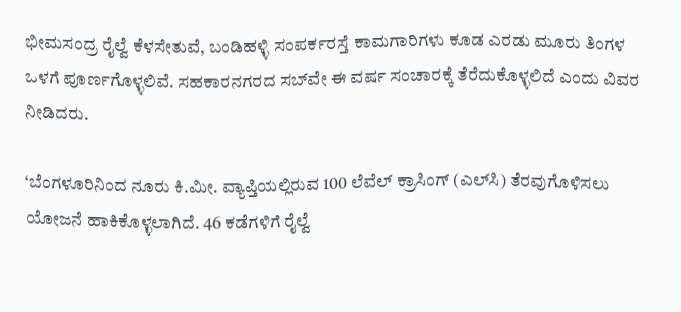ಭೀಮಸಂದ್ರ ರೈಲ್ವೆ ಕೆಳಸೇತುವೆ, ಬಂಡಿಹಳ್ಳಿ ಸಂಪರ್ಕರಸ್ತೆ ಕಾಮಗಾರಿಗಳು ಕೂಡ ಎರಡು ಮೂರು ತಿಂಗಳ ಒಳಗೆ ಪೂರ್ಣಗೊಳ್ಳಲಿವೆ. ಸಹಕಾರನಗರದ ಸಬ್‌ವೇ ಈ ವರ್ಷ ಸಂಚಾರಕ್ಕೆ ತೆರೆದುಕೊಳ್ಳಲಿದೆ ಎಂದು ವಿವರ ನೀಡಿದರು.

‘ಬೆಂಗಳೂರಿನಿಂದ ನೂರು ಕಿ.ಮೀ. ವ್ಯಾಪ್ತಿಯಲ್ಲಿರುವ 100 ಲೆವೆಲ್ ಕ್ರಾಸಿಂಗ್ (ಎಲ್‌ಸಿ) ತೆರವುಗೊಳಿಸಲು ಯೋಜನೆ ಹಾಕಿಕೊಳ್ಳಲಾಗಿದೆ. 46 ಕಡೆಗಳಿಗೆ ರೈಲ್ವೆ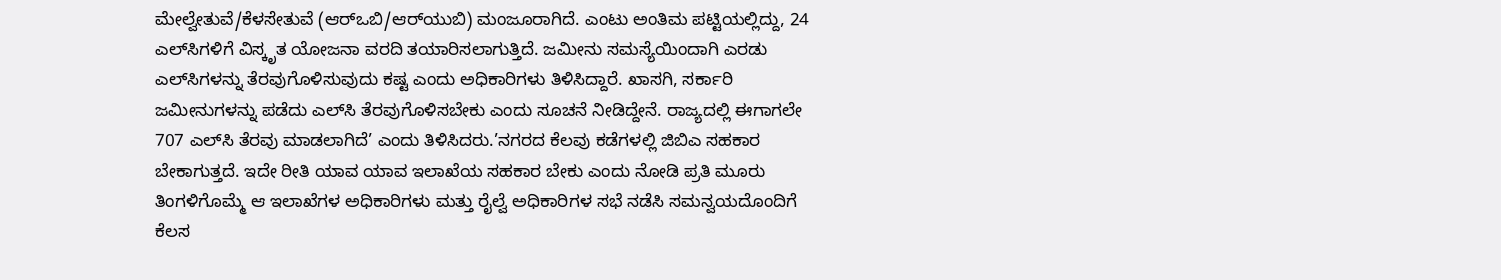ಮೇಲ್ವೇತುವೆ/ಕೆಳಸೇತುವೆ (ಆರ್‌ಒಬಿ/ಆರ್‌ಯುಬಿ) ಮಂಜೂರಾಗಿದೆ. ಎಂಟು ಅಂತಿಮ ಪಟ್ಟಿಯಲ್ಲಿದ್ದು, 24 ಎಲ್‌ಸಿಗಳಿಗೆ ವಿಸ್ಕೃತ ಯೋಜನಾ ವರದಿ ತಯಾರಿಸಲಾಗುತ್ತಿದೆ. ಜಮೀನು ಸಮಸ್ಯೆಯಿಂದಾಗಿ ಎರಡು ಎಲ್‌ಸಿಗಳನ್ನು ತೆರವುಗೊಳಿಸುವುದು ಕಷ್ಟ ಎಂದು ಅಧಿಕಾರಿಗಳು ತಿಳಿಸಿದ್ದಾರೆ. ಖಾಸಗಿ, ಸರ್ಕಾರಿ ಜಮೀನುಗಳನ್ನು ಪಡೆದು ಎಲ್‌ಸಿ ತೆರವುಗೊಳಿಸಬೇಕು ಎಂದು ಸೂಚನೆ ನೀಡಿದ್ದೇನೆ. ರಾಜ್ಯದಲ್ಲಿ ಈಗಾಗಲೇ 707 ಎಲ್‌ಸಿ ತೆರವು ಮಾಡಲಾಗಿದೆ’ ಎಂದು ತಿಳಿಸಿದರು.’ನಗರದ ಕೆಲವು ಕಡೆಗಳಲ್ಲಿ ಜಿಬಿಎ ಸಹಕಾರ ಬೇಕಾಗುತ್ತದೆ. ಇದೇ ರೀತಿ ಯಾವ ಯಾವ ಇಲಾಖೆಯ ಸಹಕಾರ ಬೇಕು ಎಂದು ನೋಡಿ ಪ್ರತಿ ಮೂರು ತಿಂಗಳಿಗೊಮ್ಮೆ ಆ ಇಲಾಖೆಗಳ ಅಧಿಕಾರಿಗಳು ಮತ್ತು ರೈಲ್ವೆ ಅಧಿಕಾರಿಗಳ ಸಭೆ ನಡೆಸಿ ಸಮನ್ವಯದೊಂದಿಗೆ ಕೆಲಸ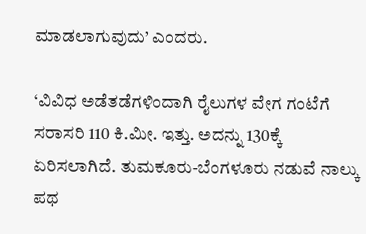ಮಾಡಲಾಗುವುದು’ ಎಂದರು.

‘ವಿವಿಧ ಅಡೆತಡೆಗಳಿಂದಾಗಿ ರೈಲುಗಳ ವೇಗ ಗಂಟೆಗೆ ಸರಾಸರಿ 110 ಕಿ.ಮೀ. ಇತ್ತು. ಅದನ್ನು 130ಕ್ಕೆ ಏರಿಸಲಾಗಿದೆ. ತುಮಕೂರು-ಬೆಂಗಳೂರು ನಡುವೆ ನಾಲ್ಕು ಪಥ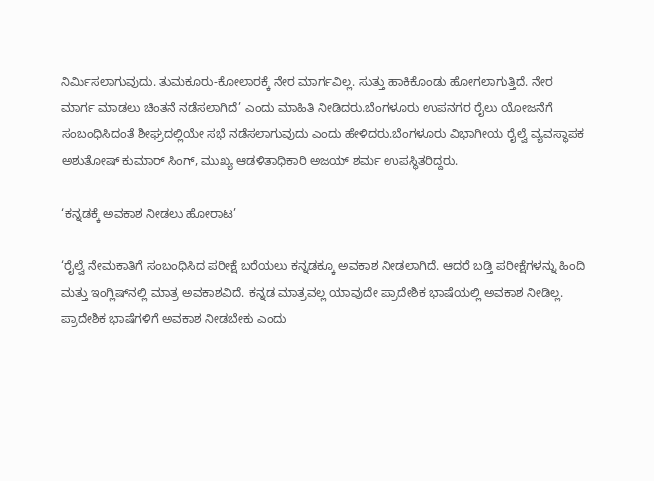ನಿರ್ಮಿಸಲಾಗುವುದು. ತುಮಕೂರು-ಕೋಲಾರಕ್ಕೆ ನೇರ ಮಾರ್ಗವಿಲ್ಲ. ಸುತ್ತು ಹಾಕಿಕೊಂಡು ಹೋಗಲಾಗುತ್ತಿದೆ. ನೇರ ಮಾರ್ಗ ಮಾಡಲು ಚಿಂತನೆ ನಡೆಸಲಾಗಿದೆ’ ಎಂದು ಮಾಹಿತಿ ನೀಡಿದರು.ಬೆಂಗಳೂರು ಉಪನಗರ ರೈಲು ಯೋಜನೆಗೆ ಸಂಬಂಧಿಸಿದಂತೆ ಶೀಘ್ರದಲ್ಲಿಯೇ ಸಭೆ ನಡೆಸಲಾಗುವುದು ಎಂದು ಹೇಳಿದರು.ಬೆಂಗಳೂರು ವಿಭಾಗೀಯ ರೈಲ್ವೆ ವ್ಯವಸ್ಥಾಪಕ ಅಶುತೋಷ್ ಕುಮಾ‌ರ್ ಸಿಂಗ್, ಮುಖ್ಯ ಆಡಳಿತಾಧಿಕಾರಿ ಅಜಯ್ ಶರ್ಮ ಉಪಸ್ಥಿತರಿದ್ದರು.

‘ಕನ್ನಡಕ್ಕೆ ಅವಕಾಶ ನೀಡಲು ಹೋರಾಟ’

‘ರೈಲ್ವೆ ನೇಮಕಾತಿಗೆ ಸಂಬಂಧಿಸಿದ ಪರೀಕ್ಷೆ ಬರೆಯಲು ಕನ್ನಡಕ್ಕೂ ಅವಕಾಶ ನೀಡಲಾಗಿದೆ. ಆದರೆ ಬಡ್ತಿ ಪರೀಕ್ಷೆಗಳನ್ನು ಹಿಂದಿ ಮತ್ತು ಇಂಗ್ಲಿಷ್‌ನಲ್ಲಿ ಮಾತ್ರ ಅವಕಾಶವಿದೆ. ಕನ್ನಡ ಮಾತ್ರವಲ್ಲ ಯಾವುದೇ ಪ್ರಾದೇಶಿಕ ಭಾಷೆಯಲ್ಲಿ ಅವಕಾಶ ನೀಡಿಲ್ಲ. ಪ್ರಾದೇಶಿಕ ಭಾಷೆಗಳಿಗೆ ಅವಕಾಶ ನೀಡಬೇಕು ಎಂದು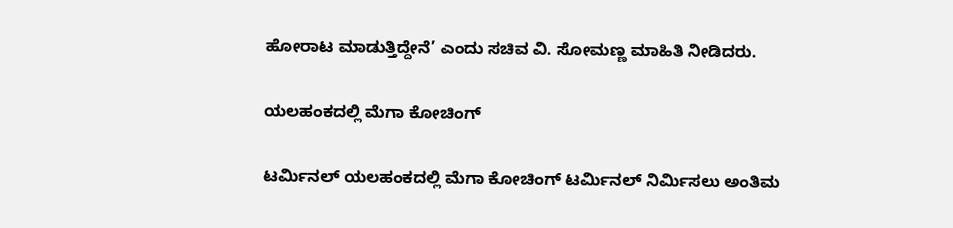ಹೋರಾಟ ಮಾಡುತ್ತಿದ್ದೇನೆ’ ಎಂದು ಸಚಿವ ವಿ. ಸೋಮಣ್ಣ ಮಾಹಿತಿ ನೀಡಿದರು.

ಯಲಹಂಕದಲ್ಲಿ ಮೆಗಾ ಕೋಚಿಂಗ್

ಟರ್ಮಿನಲ್‌ ಯಲಹಂಕದಲ್ಲಿ ಮೆಗಾ ಕೋಚಿಂಗ್ ಟರ್ಮಿನಲ್ ನಿರ್ಮಿಸಲು ಅಂತಿಮ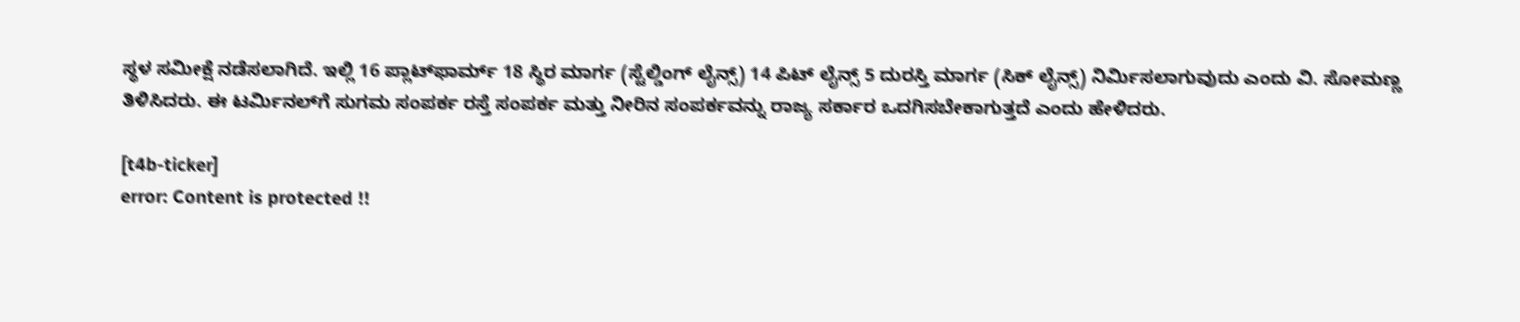ಸ್ಥಳ ಸಮೀಕ್ಷೆ ನಡೆಸಲಾಗಿದೆ. ಇಲ್ಲಿ 16 ಪ್ಲಾಟ್‌ಫಾರ್ಮ್ 18 ಸ್ಥಿರ ಮಾರ್ಗ (ಸ್ಟೆಲ್ಡಿಂಗ್ ಲೈನ್ಸ್) 14 ಪಿಟ್ ಲೈನ್ಸ್ 5 ದುರಸ್ತಿ ಮಾರ್ಗ (ಸಿಕ್ ಲೈನ್ಸ್) ನಿರ್ಮಿಸಲಾಗುವುದು ಎಂದು ವಿ. ಸೋಮಣ್ಣ ತಿಳಿಸಿದರು. ಈ ಟರ್ಮಿನಲ್‌ಗೆ ಸುಗಮ ಸಂಪರ್ಕ ರಸ್ತೆ ಸಂಪರ್ಕ ಮತ್ತು ನೀರಿನ ಸಂಪರ್ಕವನ್ನು ರಾಜ್ಯ ಸರ್ಕಾರ ಒದಗಿಸಬೇಕಾಗುತ್ತದೆ ಎಂದು ಹೇಳಿದರು.

[t4b-ticker]
error: Content is protected !!